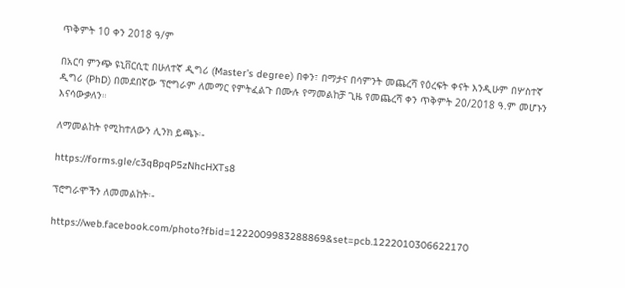ጥቅምት 10 ቀን 2018 ዓ/ም

በአርባ ምንጭ ዩኒቨርሲቲ በሁለተኛ ዲግሪ (Master’s degree) በቀን፣ በማታና በሳምንት መጨረሻ የዕረፍት ቀናት እንዲሁም በሦስተኛ ዲግሪ (PhD) በመደበኛው ፕሮግራም ለመማር የምትፈልጉ በሙሉ የማመልከቻ ጊዜ የመጨረሻ ቀን ጥቅምት 20/2018 ዓ.ም መሆኑን እናሳውቃለን።

ለማመልከት የሚከተለውን ሊንክ ይጫኑ፡-

https://forms.gle/c3qBpqP5zNhcHXTs8

ፕሮግራሞችን ለመመልከት፡-

https://web.facebook.com/photo?fbid=1222009983288869&set=pcb.1222010306622170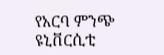የአርባ ምንጭ ዩኒቨርሲቲ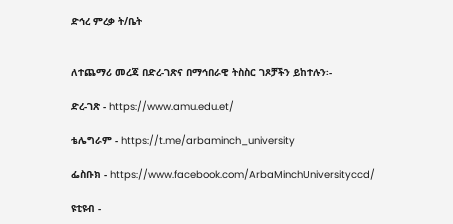ድኅረ ምረቃ ት/ቤት


ለተጨማሪ መረጃ በድረ-ገጽና በማኅበራዊ ትስስር ገጾቻችን ይከተሉን፡-

ድረ-ገጽ - https://www.amu.edu.et/

ቴሌግራም - https://t.me/arbaminch_university

ፌስቡክ - https://www.facebook.com/ArbaMinchUniversityccd/

ዩቲዩብ -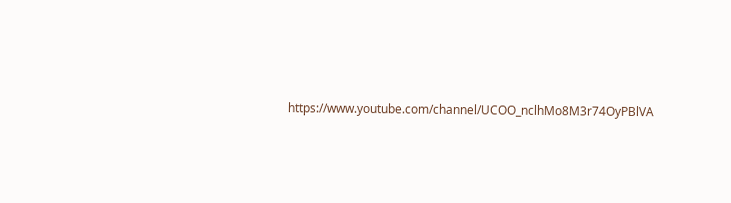https://www.youtube.com/channel/UCOO_nclhMo8M3r74OyPBlVA